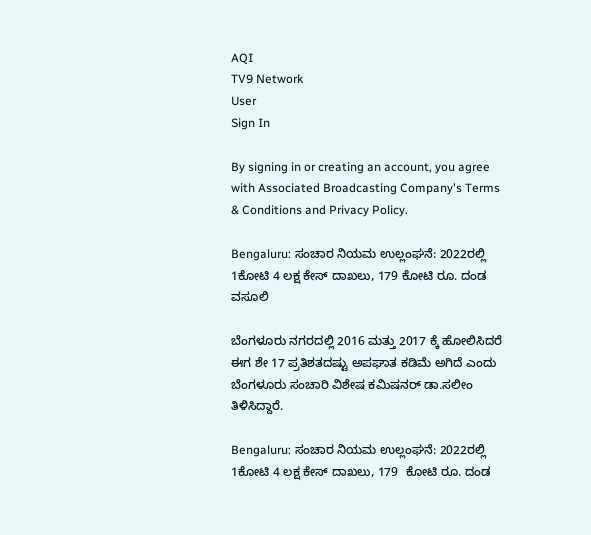AQI
TV9 Network
User
Sign In

By signing in or creating an account, you agree with Associated Broadcasting Company's Terms & Conditions and Privacy Policy.

Bengaluru: ಸಂಚಾರ ನಿಯಮ ಉಲ್ಲಂಘನೆ: 2022ರಲ್ಲಿ 1ಕೋಟಿ 4 ಲಕ್ಷ ಕೇಸ್ ದಾಖಲು, 179 ಕೋಟಿ ರೂ. ದಂಡ ವಸೂಲಿ

ಬೆಂಗಳೂರು ನಗರದಲ್ಲಿ 2016 ಮತ್ತು 2017 ಕ್ಕೆ ಹೋಲಿಸಿದರೆ ಈಗ ಶೇ 17 ಪ್ರತಿಶತದಷ್ಟು ಅಪಘಾತ ಕಡಿಮೆ ಅಗಿದೆ ಎಂದು ಬೆಂಗಳೂರು ಸಂಚಾರಿ ವಿಶೇಷ ಕಮಿಷನರ್ ಡಾ.ಸಲೀಂ ತಿಳಿಸಿದ್ದಾರೆ.

Bengaluru: ಸಂಚಾರ ನಿಯಮ ಉಲ್ಲಂಘನೆ: 2022ರಲ್ಲಿ 1ಕೋಟಿ 4 ಲಕ್ಷ ಕೇಸ್ ದಾಖಲು, 179  ಕೋಟಿ ರೂ. ದಂಡ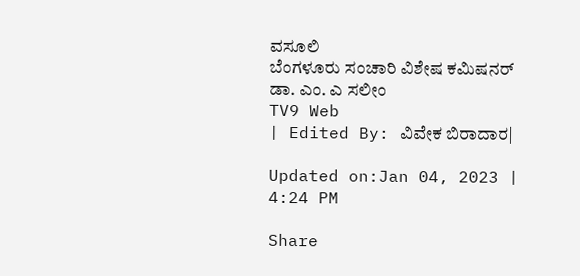ವಸೂಲಿ
ಬೆಂಗಳೂರು ಸಂಚಾರಿ ವಿಶೇಷ ಕಮಿಷನರ್ ಡಾ. ಎಂ. ಎ ಸಲೀಂ
TV9 Web
| Edited By: ವಿವೇಕ ಬಿರಾದಾರ|

Updated on:Jan 04, 2023 | 4:24 PM

Share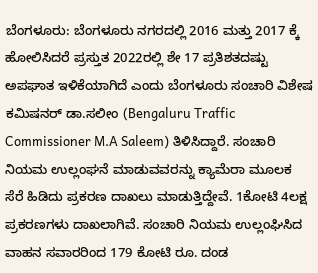ಬೆಂಗಳೂರು: ಬೆಂಗಳೂರು ನಗರದಲ್ಲಿ 2016 ಮತ್ತು 2017 ಕ್ಕೆ ಹೋಲಿಸಿದರೆ ಪ್ರಸ್ತುತ 2022ರಲ್ಲಿ ಶೇ 17 ಪ್ರತಿಶತದಷ್ಟು ಅಪಘಾತ ಇಳಿಕೆಯಾಗಿದೆ ಎಂದು ಬೆಂಗಳೂರು ಸಂಚಾರಿ ವಿಶೇಷ ಕಮಿಷನರ್ ಡಾ.ಸಲೀಂ (Bengaluru Traffic Commissioner M.A Saleem) ತಿಳಿಸಿದ್ದಾರೆ. ಸಂಚಾರಿ ನಿಯಮ ಉಲ್ಲಂಘನೆ ಮಾಡುವವರನ್ನು ಕ್ಯಾಮೆರಾ ಮೂಲಕ ಸೆರೆ ಹಿಡಿದು ಪ್ರಕರಣ ದಾಖಲು ಮಾಡುತ್ತಿದ್ದೇವೆ. 1ಕೋಟಿ 4ಲಕ್ಷ ಪ್ರಕರಣಗಳು ದಾಖಲಾಗಿವೆ. ಸಂಚಾರಿ ನಿಯಮ ಉಲ್ಲಂಘಿಸಿದ ವಾಹನ ಸವಾರರಿಂದ 179 ಕೋಟಿ ರೂ. ದಂಡ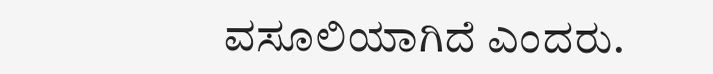ವಸೂಲಿಯಾಗಿದೆ ಎಂದರು.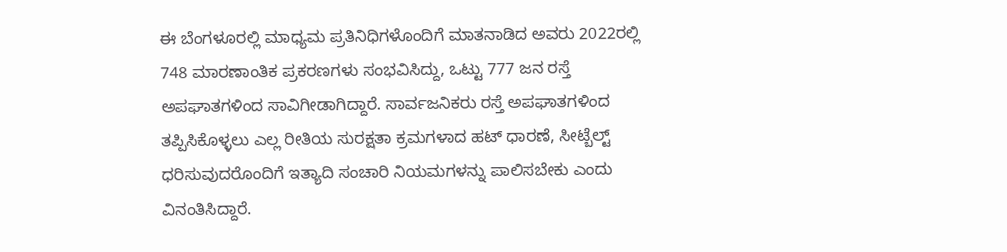ಈ ಬೆಂಗಳೂರಲ್ಲಿ ಮಾಧ್ಯಮ ಪ್ರತಿನಿಧಿಗಳೊಂದಿಗೆ ಮಾತನಾಡಿದ ಅವರು 2022ರಲ್ಲಿ 748 ಮಾರಣಾಂತಿಕ ಪ್ರಕರಣಗಳು ಸಂಭವಿಸಿದ್ದು, ಒಟ್ಟು 777 ಜನ ರಸ್ತೆ ಅಪಘಾತಗಳಿಂದ ಸಾವಿಗೀಡಾಗಿದ್ದಾರೆ. ಸಾರ್ವಜನಿಕರು ರಸ್ತೆ ಅಪಘಾತಗಳಿಂದ ತಪ್ಪಿಸಿಕೊಳ್ಳಲು ಎಲ್ಲ ರೀತಿಯ ಸುರಕ್ಷತಾ ಕ್ರಮಗಳಾದ ಹಟ್‌ ಧಾರಣೆ, ಸೀಟ್ಬೆಲ್ಟ್ ಧರಿಸುವುದರೊಂದಿಗೆ ಇತ್ಯಾದಿ ಸಂಚಾರಿ ನಿಯಮಗಳನ್ನು ಪಾಲಿಸಬೇಕು ಎಂದು ವಿನಂತಿಸಿದ್ದಾರೆ.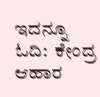ಇದನ್ನೂ ಓದಿ:  ಕೇಂದ್ರ ಆಹಾರ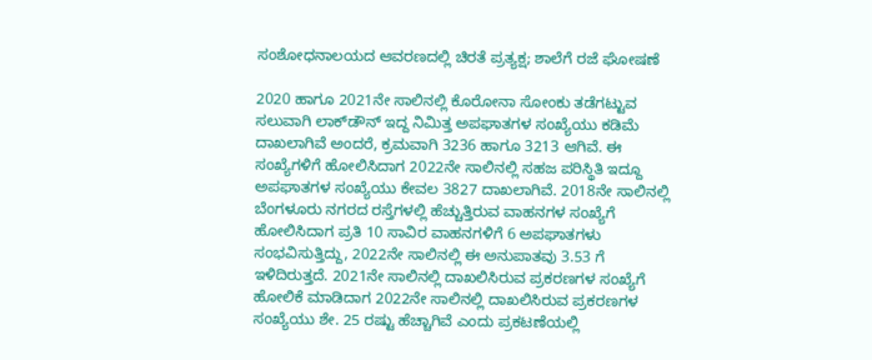ಸಂಶೋಧ‌ನಾಲಯದ ಆವರಣದಲ್ಲಿ ಚಿರತೆ ಪ್ರತ್ಯಕ್ಷ; ಶಾಲೆಗೆ ರಜೆ ಘೋಷಣೆ

2020 ಹಾಗೂ 2021ನೇ ಸಾಲಿನಲ್ಲಿ ಕೊರೋನಾ ಸೋಂಕು ತಡೆಗಟ್ಟುವ ಸಲುವಾಗಿ ಲಾಕ್‌ಡೌನ್ ಇದ್ದ ನಿಮಿತ್ತ ಅಪಘಾತಗಳ ಸಂಖ್ಯೆಯು ಕಡಿಮೆ ದಾಖಲಾಗಿವೆ ಅಂದರೆ, ಕ್ರಮವಾಗಿ 3236 ಹಾಗೂ 3213 ಆಗಿವೆ. ಈ ಸಂಖ್ಯೆಗಳಿಗೆ ಹೋಲಿಸಿದಾಗ 2022ನೇ ಸಾಲಿನಲ್ಲಿ ಸಹಜ ಪರಿಸ್ಥಿತಿ ಇದ್ದೂ ಅಪಘಾತಗಳ ಸಂಖ್ಯೆಯು ಕೇವಲ 3827 ದಾಖಲಾಗಿವೆ. 2018ನೇ ಸಾಲಿನಲ್ಲಿ ಬೆಂಗಳೂರು ನಗರದ ರಸ್ತೆಗಳಲ್ಲಿ ಹೆಚ್ಚುತ್ತಿರುವ ವಾಹನಗಳ ಸಂಖ್ಯೆಗೆ ಹೋಲಿಸಿದಾಗ ಪ್ರತಿ 10 ಸಾವಿರ ವಾಹನಗಳಿಗೆ 6 ಅಪಘಾತಗಳು ಸಂಭವಿಸುತ್ತಿದ್ದು, 2022ನೇ ಸಾಲಿನಲ್ಲಿ ಈ ಅನುಪಾತವು 3.53 ಗೆ ಇಳಿದಿರುತ್ತದೆ. 2021ನೇ ಸಾಲಿನಲ್ಲಿ ದಾಖಲಿಸಿರುವ ಪ್ರಕರಣಗಳ ಸಂಖ್ಯೆಗೆ ಹೋಲಿಕೆ ಮಾಡಿದಾಗ 2022ನೇ ಸಾಲಿನಲ್ಲಿ ದಾಖಲಿಸಿರುವ ಪ್ರಕರಣಗಳ ಸಂಖ್ಯೆಯು ಶೇ. 25 ರಷ್ಟು ಹೆಚ್ಚಾಗಿವೆ ಎಂದು ಪ್ರಕಟಣೆಯಲ್ಲಿ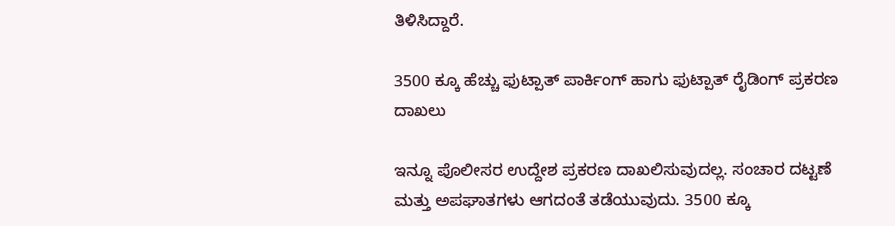ತಿಳಿಸಿದ್ದಾರೆ.

3500 ಕ್ಕೂ ಹೆಚ್ಚು ಫುಟ್ಪಾತ್ ಪಾರ್ಕಿಂಗ್ ಹಾಗು ಫುಟ್ಪಾತ್ ರೈಡಿಂಗ್ ಪ್ರಕರಣ ದಾಖಲು

ಇನ್ನೂ ಪೊಲೀಸರ ಉದ್ದೇಶ ಪ್ರಕರಣ ದಾಖಲಿಸುವುದಲ್ಲ. ಸಂಚಾರ ದಟ್ಟಣೆ ಮತ್ತು ಅಪಘಾತಗಳು ಆಗದಂತೆ ತಡೆಯುವುದು. 3500 ಕ್ಕೂ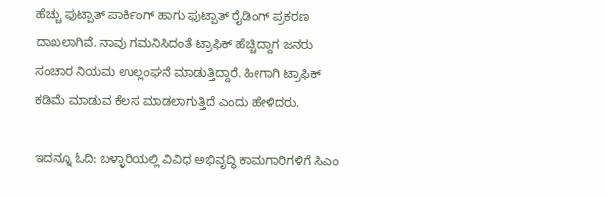ಹೆಚ್ಚು ಫುಟ್ಪಾತ್ ಪಾರ್ಕಿಂಗ್ ಹಾಗು ಫುಟ್ಪಾತ್ ರೈಡಿಂಗ್ ಪ್ರಕರಣ ದಾಖಲಾಗಿವೆ. ನಾವು ಗಮನಿಸಿದಂತೆ ಟ್ರಾಫಿಕ್ ಹೆಚ್ಚಿದ್ದಾಗ ಜನರು ಸಂಚಾರ ನಿಯಮ ಉಲ್ಲಂಘನೆ ಮಾಡುತ್ತಿದ್ದಾರೆ. ಹೀಗಾಗಿ ಟ್ರಾಫಿಕ್ ಕಡಿಮೆ ಮಾಡುವ ಕೆಲಸ ಮಾಡಲಾಗುತ್ತಿದೆ ಎಂದು ಹೇಳಿದರು.

ಇದನ್ನೂ ಓದಿ: ಬಳ್ಳಾರಿಯಲ್ಲಿ ವಿವಿಧ ಅಭಿವೃದ್ಧಿ ಕಾಮಗಾರಿಗಳಿಗೆ ಸಿಎಂ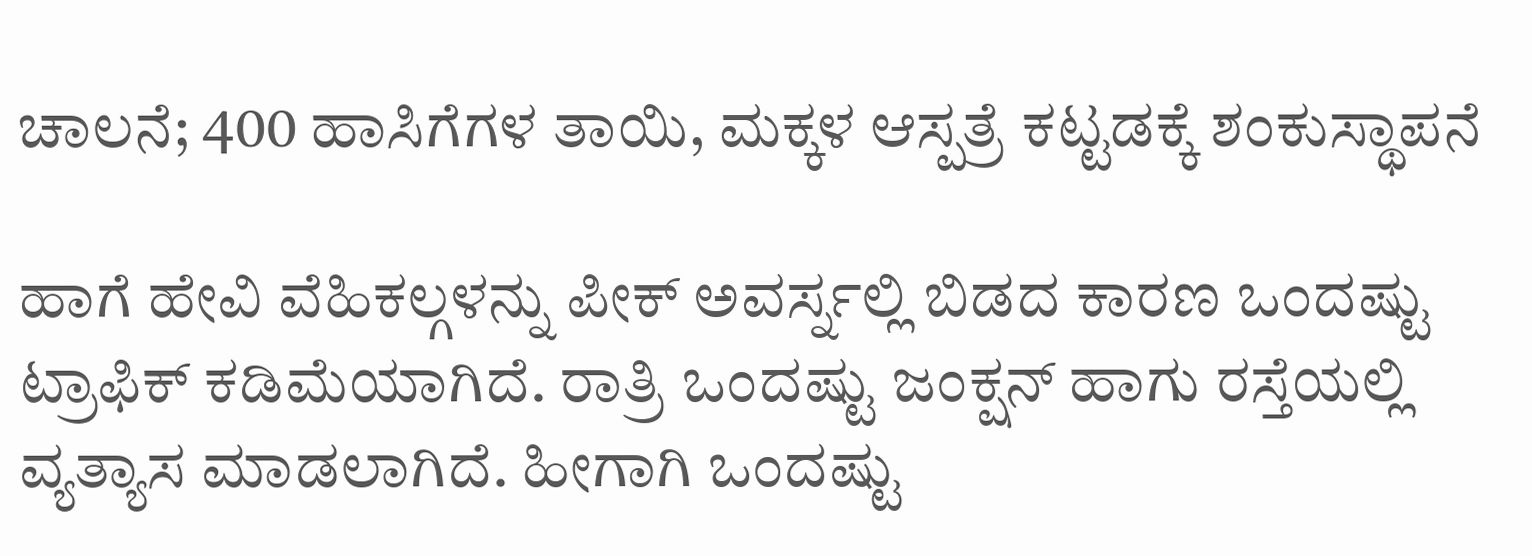ಚಾಲನೆ; 400 ಹಾಸಿಗೆಗಳ ತಾಯಿ, ಮಕ್ಕಳ ಆಸ್ಪತ್ರೆ ಕಟ್ಟಡಕ್ಕೆ ಶಂಕುಸ್ಥಾಪನೆ

ಹಾಗೆ ಹೇವಿ ವೆಹಿಕಲ್ಗಳನ್ನು ಪೀಕ್ ಅವರ್ಸ್ನಲ್ಲಿ ಬಿಡದ ಕಾರಣ ಒಂದಷ್ಟು ಟ್ರಾಫಿಕ್ ಕಡಿಮೆಯಾಗಿದೆ. ರಾತ್ರಿ ಒಂದಷ್ಟು ಜಂಕ್ಷನ್ ಹಾಗು ರಸ್ತೆಯಲ್ಲಿ ವ್ಯತ್ಯಾಸ ಮಾಡಲಾಗಿದೆ. ಹೀಗಾಗಿ ಒಂದಷ್ಟು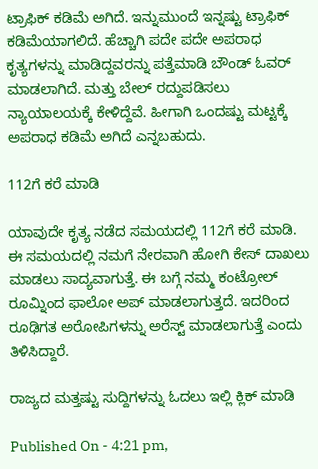ಟ್ರಾಫಿಕ್ ಕಡಿಮೆ ಅಗಿದೆ. ಇನ್ನುಮುಂದೆ ಇನ್ನಷ್ಟು ಟ್ರಾಫಿಕ್ ಕಡಿಮೆಯಾಗಲಿದೆ. ಹೆಚ್ಚಾಗಿ ಪದೇ ಪದೇ ಅಪರಾಧ ಕೃತ್ಯಗಳನ್ನು ಮಾಡಿದ್ದವರನ್ನು ಪತ್ತೆಮಾಡಿ ಬೌಂಡ್ ಓವರ್ ಮಾಡಲಾಗಿದೆ. ಮತ್ತು ಬೇಲ್ ರದ್ದುಪಡಿಸಲು ನ್ಯಾಯಾಲಯಕ್ಕೆ ಕೇಳಿದ್ದೆವೆ. ಹೀಗಾಗಿ ಒಂದಷ್ಟು ಮಟ್ಟಕ್ಕೆ ಅಪರಾಧ ಕಡಿಮೆ ಅಗಿದೆ ಎನ್ನಬಹುದು.

112ಗೆ ಕರೆ ಮಾಡಿ

ಯಾವುದೇ ಕೃತ್ಯ ನಡೆದ ಸಮಯದಲ್ಲಿ 112ಗೆ ಕರೆ ಮಾಡಿ. ಈ ಸಮಯದಲ್ಲಿ ನಮಗೆ ನೇರವಾಗಿ ಹೋಗಿ ಕೇಸ್ ದಾಖಲು ಮಾಡಲು ಸಾದ್ಯವಾಗುತ್ತೆ. ಈ ಬಗ್ಗೆ ನಮ್ಮ ಕಂಟ್ರೋಲ್ ರೂಮ್ನಿಂದ ಫಾಲೋ ಅಪ್ ಮಾಡಲಾಗುತ್ತದೆ. ಇದರಿಂದ ರೂಢಿಗತ ಅರೋಪಿಗಳನ್ನು ಅರೆಸ್ಟ್ ಮಾಡಲಾಗುತ್ತೆ ಎಂದು ತಿಳಿಸಿದ್ದಾರೆ.

ರಾಜ್ಯದ ಮತ್ತಷ್ಟು ಸುದ್ದಿಗಳನ್ನು ಓದಲು ಇಲ್ಲಿ ಕ್ಲಿಕ್ ಮಾಡಿ

Published On - 4:21 pm,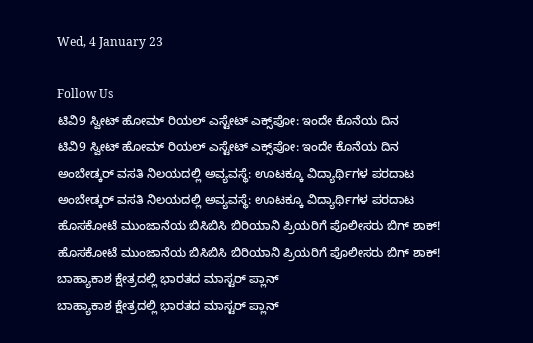Wed, 4 January 23

Follow Us
ಟಿವಿ9 ಸ್ವೀಟ್ ಹೋಮ್ ರಿಯಲ್ ಎಸ್ಟೇಟ್ ಎಕ್ಸ್‌ಪೋ: ಇಂದೇ ಕೊನೆಯ ದಿನ
ಟಿವಿ9 ಸ್ವೀಟ್ ಹೋಮ್ ರಿಯಲ್ ಎಸ್ಟೇಟ್ ಎಕ್ಸ್‌ಪೋ: ಇಂದೇ ಕೊನೆಯ ದಿನ
ಅಂಬೇಡ್ಕರ್ ವಸತಿ ನಿಲಯದಲ್ಲಿ ಅವ್ಯವಸ್ಥೆ: ಊಟಕ್ಕೂ ವಿದ್ಯಾರ್ಥಿಗಳ ಪರದಾಟ
ಅಂಬೇಡ್ಕರ್ ವಸತಿ ನಿಲಯದಲ್ಲಿ ಅವ್ಯವಸ್ಥೆ: ಊಟಕ್ಕೂ ವಿದ್ಯಾರ್ಥಿಗಳ ಪರದಾಟ
ಹೊಸಕೋಟೆ ಮುಂಜಾನೆಯ ಬಿಸಿಬಿಸಿ ಬಿರಿಯಾನಿ ಪ್ರಿಯರಿಗೆ ಪೊಲೀಸರು ಬಿಗ್ ಶಾಕ್!
ಹೊಸಕೋಟೆ ಮುಂಜಾನೆಯ ಬಿಸಿಬಿಸಿ ಬಿರಿಯಾನಿ ಪ್ರಿಯರಿಗೆ ಪೊಲೀಸರು ಬಿಗ್ ಶಾಕ್!
ಬಾಹ್ಯಾಕಾಶ ಕ್ಷೇತ್ರದಲ್ಲಿ ಭಾರತದ ಮಾಸ್ಟರ್ ಪ್ಲಾನ್
ಬಾಹ್ಯಾಕಾಶ ಕ್ಷೇತ್ರದಲ್ಲಿ ಭಾರತದ ಮಾಸ್ಟರ್ ಪ್ಲಾನ್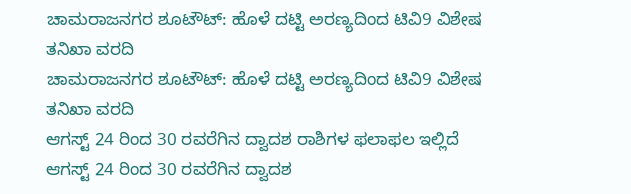ಚಾಮರಾಜನಗರ ಶೂಟೌಟ್: ಹೊಳೆ ದಟ್ಟಿ ಅರಣ್ಯದಿಂದ ಟಿವಿ9 ವಿಶೇಷ ತನಿಖಾ ವರದಿ
ಚಾಮರಾಜನಗರ ಶೂಟೌಟ್: ಹೊಳೆ ದಟ್ಟಿ ಅರಣ್ಯದಿಂದ ಟಿವಿ9 ವಿಶೇಷ ತನಿಖಾ ವರದಿ
ಆಗಸ್ಟ್ 24 ರಿಂದ 30 ರವರೆಗಿನ ದ್ವಾದಶ ರಾಶಿಗಳ ಫಲಾಫಲ ಇಲ್ಲಿದೆ
ಆಗಸ್ಟ್ 24 ರಿಂದ 30 ರವರೆಗಿನ ದ್ವಾದಶ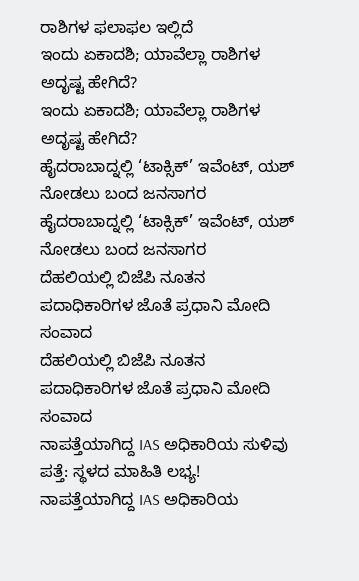ರಾಶಿಗಳ ಫಲಾಫಲ ಇಲ್ಲಿದೆ
ಇಂದು ಏಕಾದಶಿ; ಯಾವೆಲ್ಲಾ ರಾಶಿಗಳ ಅದೃಷ್ಟ ಹೇಗಿದೆ?
ಇಂದು ಏಕಾದಶಿ; ಯಾವೆಲ್ಲಾ ರಾಶಿಗಳ ಅದೃಷ್ಟ ಹೇಗಿದೆ?
ಹೈದರಾಬಾದ್ನಲ್ಲಿ ‘ಟಾಕ್ಸಿಕ್’ ಇವೆಂಟ್, ಯಶ್ ನೋಡಲು ಬಂದ ಜನಸಾಗರ
ಹೈದರಾಬಾದ್ನಲ್ಲಿ ‘ಟಾಕ್ಸಿಕ್’ ಇವೆಂಟ್, ಯಶ್ ನೋಡಲು ಬಂದ ಜನಸಾಗರ
ದೆಹಲಿಯಲ್ಲಿ ಬಿಜೆಪಿ ನೂತನ ಪದಾಧಿಕಾರಿಗಳ ಜೊತೆ ಪ್ರಧಾನಿ ಮೋದಿ ಸಂವಾದ
ದೆಹಲಿಯಲ್ಲಿ ಬಿಜೆಪಿ ನೂತನ ಪದಾಧಿಕಾರಿಗಳ ಜೊತೆ ಪ್ರಧಾನಿ ಮೋದಿ ಸಂವಾದ
ನಾಪತ್ತೆಯಾಗಿದ್ದ IAS ಅಧಿಕಾರಿಯ ಸುಳಿವು ಪತ್ತೆ: ಸ್ಥಳದ ಮಾಹಿತಿ ಲಭ್ಯ!
ನಾಪತ್ತೆಯಾಗಿದ್ದ IAS ಅಧಿಕಾರಿಯ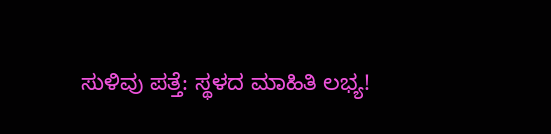ಸುಳಿವು ಪತ್ತೆ: ಸ್ಥಳದ ಮಾಹಿತಿ ಲಭ್ಯ!